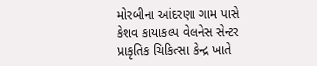મોરબીના આંદરણા ગામ પાસે કેશવ કાયાકલ્પ વેલનેસ સેન્ટર પ્રાકૃતિક ચિકિત્સા કેન્દ્ર ખાતે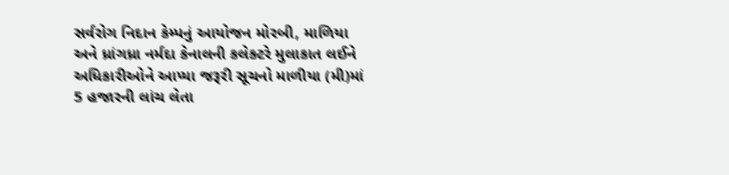સર્વરોગ નિદાન કેમ્પનું આયોજન મોરબી, માળિયા અને ધ્રાંગધ્રા નર્મદા કેનાલની કલેક્ટરે મુલાકાત લઈને અધિકારીઓને આપ્યા જરૂરી સૂચનો માળીયા (મી)માં 5 હજારની લાંચ લેતા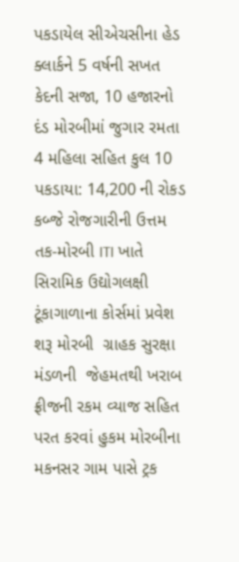પકડાયેલ સીએચસીના હેડ ક્લાર્કને 5 વર્ષની સખત કેદની સજા, 10 હજારનો દંડ મોરબીમાં જુગાર રમતા 4 મહિલા સહિત કુલ 10 પકડાયા: 14,200 ની રોકડ કબ્જે રોજગારીની ઉત્તમ તક-મોરબી ITI ખાતે સિરામિક ઉદ્યોગલક્ષી ટૂંકાગાળાના કોર્સમાં પ્રવેશ શરૂ મોરબી  ગ્રાહક સુરક્ષા મંડળની  જેહમતથી ખરાબ ફ્રીજની રકમ વ્યાજ સહિત પરત કરવાં હુકમ મોરબીના મકનસર ગામ પાસે ટ્રક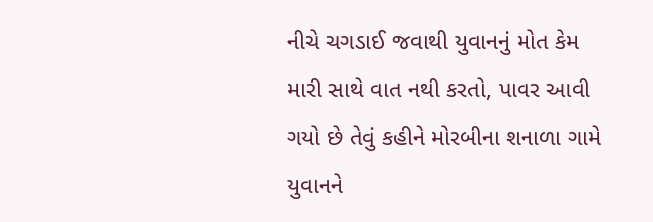નીચે ચગડાઈ જવાથી યુવાનનું મોત કેમ મારી સાથે વાત નથી કરતો, પાવર આવી ગયો છે તેવું કહીને મોરબીના શનાળા ગામે યુવાનને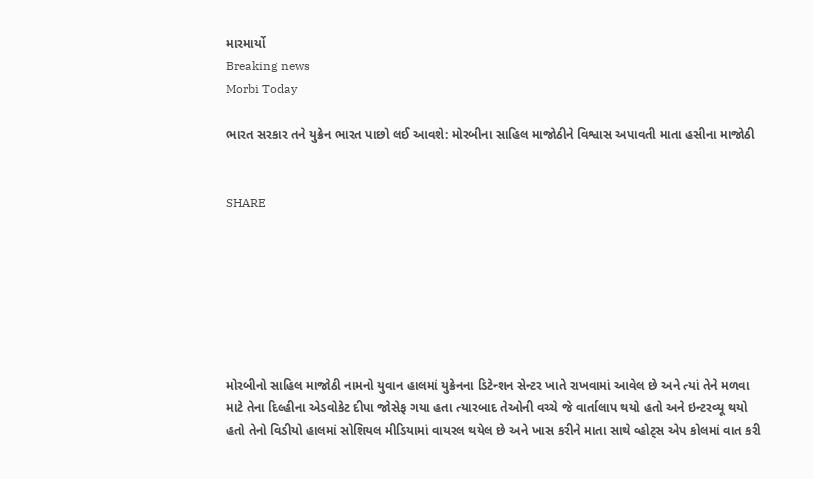મારમાર્યો
Breaking news
Morbi Today

ભારત સરકાર તને યુક્રેન ભારત પાછો લઈ આવશે: મોરબીના સાહિલ માજોઠીને વિશ્વાસ અપાવતી માતા હસીના માજોઠી


SHARE







મોરબીનો સાહિલ માજોઠી નામનો યુવાન હાલમાં યુક્રેનના ડિટેન્શન સેન્ટર ખાતે રાખવામાં આવેલ છે અને ત્યાં તેને મળવા માટે તેના દિલ્હીના એડવોકેટ દીપા જોસેફ ગયા હતા ત્યારબાદ તેઓની વચ્ચે જે વાર્તાલાપ થયો હતો અને ઇન્ટરવ્યૂ થયો હતો તેનો વિડીયો હાલમાં સોશિયલ મીડિયામાં વાયરલ થયેલ છે અને ખાસ કરીને માતા સાથે વ્હોટ્સ એપ કોલમાં વાત કરી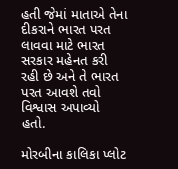હતી જેમાં માતાએ તેના દીકરાને ભારત પરત લાવવા માટે ભારત સરકાર મહેનત કરી રહી છે અને તે ભારત પરત આવશે તવો વિશ્વાસ અપાવ્યો હતો.

મોરબીના કાલિકા પ્લોટ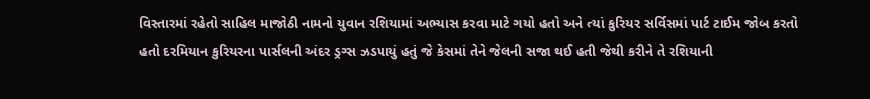વિસ્તારમાં રહેતો સાહિલ માજોઠી નામનો યુવાન રશિયામાં અભ્યાસ કરવા માટે ગયો હતો અને ત્યાં કુરિયર સર્વિસમાં પાર્ટ ટાઈમ જોબ કરતો હતો દરમિયાન કુરિયરના પાર્સલની અંદર ડ્રગ્સ ઝડપાયું હતું જે કેસમાં તેને જેલની સજા થઈ હતી જેથી કરીને તે રશિયાની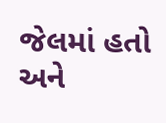જેલમાં હતો અને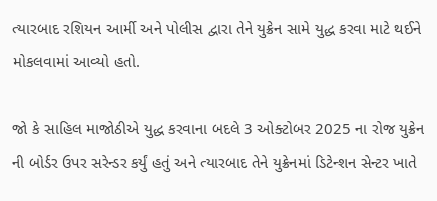ત્યારબાદ રશિયન આર્મી અને પોલીસ દ્વારા તેને યુક્રેન સામે યુદ્ધ કરવા માટે થઈને મોકલવામાં આવ્યો હતો.

જો કે સાહિલ માજોઠીએ યુદ્ધ કરવાના બદલે 3 ઓક્ટોબર 2025 ના રોજ યુક્રેન ની બોર્ડર ઉપર સરેન્ડર કર્યું હતું અને ત્યારબાદ તેને યુક્રેનમાં ડિટેન્શન સેન્ટર ખાતે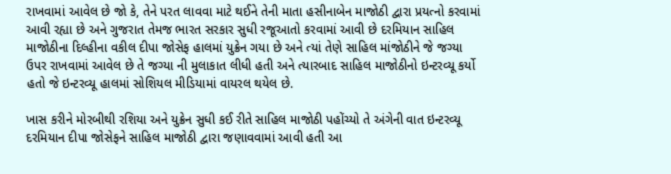રાખવામાં આવેલ છે જો કે, તેને પરત લાવવા માટે થઈને તેની માતા હસીનાબેન માજોઠી દ્વારા પ્રયત્નો કરવામાં આવી રહ્યા છે અને ગુજરાત તેમજ ભારત સરકાર સુધી રજૂઆતો કરવામાં આવી છે દરમિયાન સાહિલ માજોઠીના દિલ્હીના વકીલ દીપા જોસેફ હાલમાં યુક્રેન ગયા છે અને ત્યાં તેણે સાહિલ માંજોઠીને જે જગ્યા ઉપર રાખવામાં આવેલ છે તે જગ્યા ની મુલાકાત લીધી હતી અને ત્યારબાદ સાહિલ માજોઠીનો ઇન્ટરવ્યૂ કર્યો હતો જે ઇન્ટરવ્યૂ હાલમાં સોશિયલ મીડિયામાં વાયરલ થયેલ છે.

ખાસ કરીને મોરબીથી રશિયા અને યુક્રેન સુધી કઈ રીતે સાહિલ માજોઠી પહોંચ્યો તે અંગેની વાત ઇન્ટરવ્યૂ દરમિયાન દીપા જોસેફને સાહિલ માજોઠી દ્વારા જણાવવામાં આવી હતી આ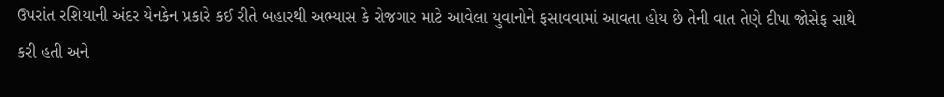ઉપરાંત રશિયાની અંદર યેનકેન પ્રકારે કઈ રીતે બહારથી અભ્યાસ કે રોજગાર માટે આવેલા યુવાનોને ફસાવવામાં આવતા હોય છે તેની વાત તેણે દીપા જોસેફ સાથે  કરી હતી અને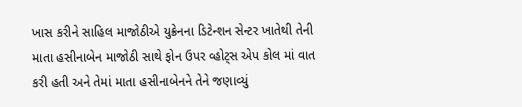ખાસ કરીને સાહિલ માજોઠીએ યુક્રેનના ડિટેન્શન સેન્ટર ખાતેથી તેની માતા હસીનાબેન માજોઠી સાથે ફોન ઉપર વ્હોટ્સ એપ કોલ માં વાત કરી હતી અને તેમાં માતા હસીનાબેનને તેને જણાવ્યું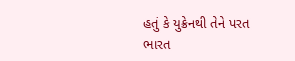હતું કે યુક્રેનથી તેને પરત ભારત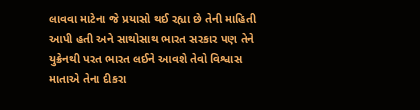લાવવા માટેના જે પ્રયાસો થઈ રહ્યા છે તેની માહિતી આપી હતી અને સાથોસાથ ભારત સરકાર પણ તેને યુક્રેનથી પરત ભારત લઈને આવશે તેવો વિશ્વાસ માતાએ તેના દીકરા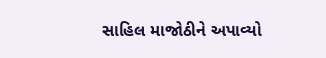સાહિલ માજોઠીને અપાવ્યો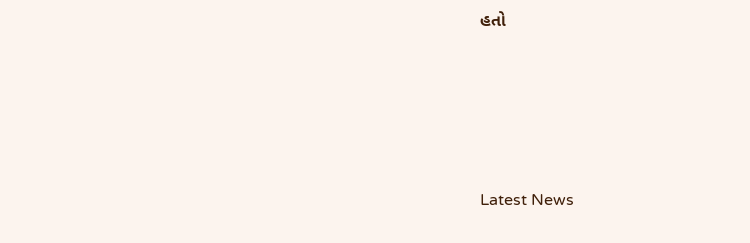હતો






Latest News